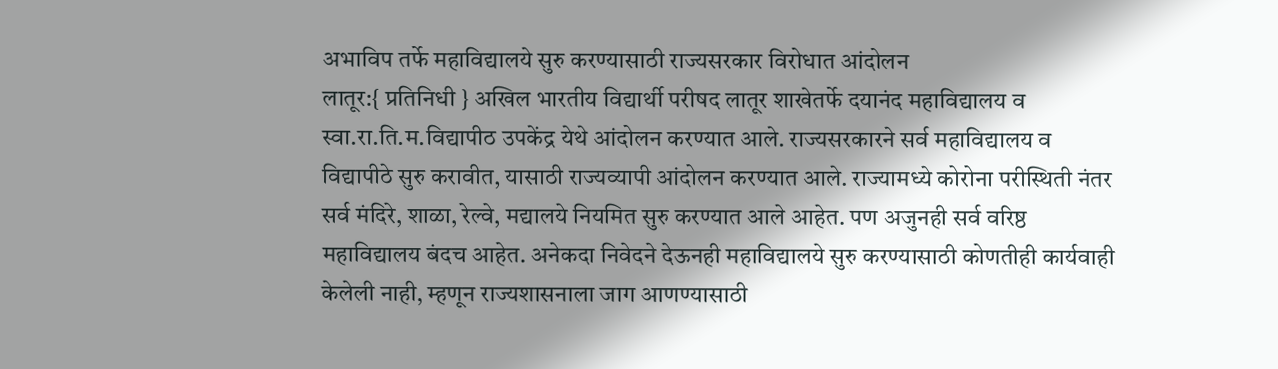अभाविप तर्फे महाविद्यालये सुरु करण्यासाठी राज्यसरकार विरोधात आंदोलन
लातूर:{ प्रतिनिधी } अखिल भारतीय विद्यार्थी परीषद लातूर शाखेतर्फे दयानंद महाविद्यालय व स्वा.रा.ति.म.विद्यापीठ उपकेंद्र येथे आंदोलन करण्यात आले. राज्यसरकारने सर्व महाविद्यालय व विद्यापीठे सुरु करावीत, यासाठी राज्यव्यापी आंदोलन करण्यात आले. राज्यामध्ये कोरोना परीस्थिती नंतर सर्व मंदिरे, शाळा, रेल्वे, मद्यालये नियमित सुरु करण्यात आले आहेत. पण अजुनही सर्व वरिष्ठ महाविद्यालय बंदच आहेत. अनेकदा निवेदने देऊनही महाविद्यालये सुरु करण्यासाठी कोणतीही कार्यवाही केलेली नाही, म्हणून राज्यशासनाला जाग आणण्यासाठी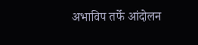अभाविप तर्फे आंदोलन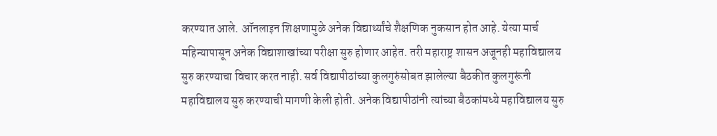करण्यात आले. ऑनलाइन शिक्षणामुळे अनेक विद्यार्थ्यांचे शैक्षणिक नुकसान होत आहे. येत्या मार्च महिन्यापासून अनेक विद्याशाखांच्या परीक्षा सुरु होणार आहेत. तरी महाराष्ट्र शासन अजूनही महाविद्यालय सुरु करण्याचा विचार करत नाही. सर्व विद्यापीठांच्या कुलगुरुंसोबत झालेल्या बैठकीत कुलगुरूंनी महाविद्यालय सुरु करण्याची मागणी केली होती. अनेक विद्यापीठांनी त्यांच्या बैठकांमध्ये महाविद्यालय सुरु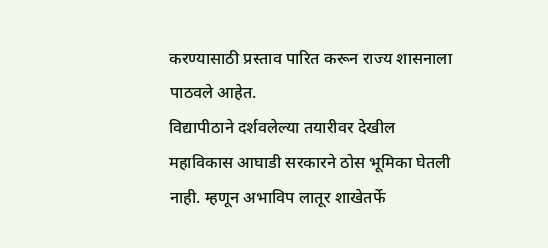करण्यासाठी प्रस्ताव पारित करून राज्य शासनाला पाठवले आहेत.
विद्यापीठाने दर्शवलेल्या तयारीवर देखील महाविकास आघाडी सरकारने ठोस भूमिका घेतली नाही. म्हणून अभाविप लातूर शाखेतर्फे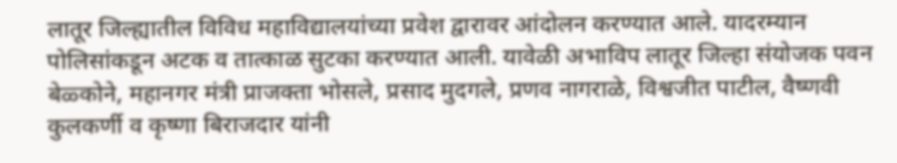लातूर जिल्ह्यातील विविध महाविद्यालयांच्या प्रवेश द्वारावर आंदोलन करण्यात आले. यादरम्यान पोलिसांकडून अटक व तात्काळ सुटका करण्यात आली. यावेळी अभाविप लातूर जिल्हा संयोजक पवन बेळ्कोने, महानगर मंत्री प्राजक्ता भोसले, प्रसाद मुदगले, प्रणव नागराळे, विश्वजीत पाटील, वैष्णवी कुलकर्णी व कृष्णा बिराजदार यांनी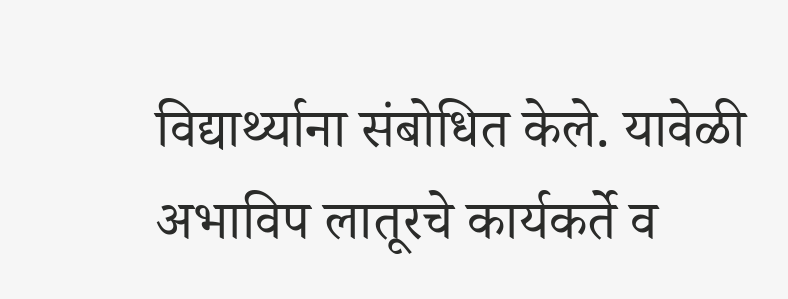विद्यार्थ्याना संबोधित केले. यावेळी अभाविप लातूरचे कार्यकर्ते व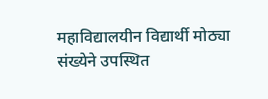महाविद्यालयीन विद्यार्थी मोठ्या संख्येने उपस्थित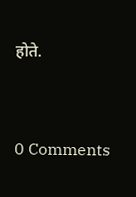होते.


0 Comments